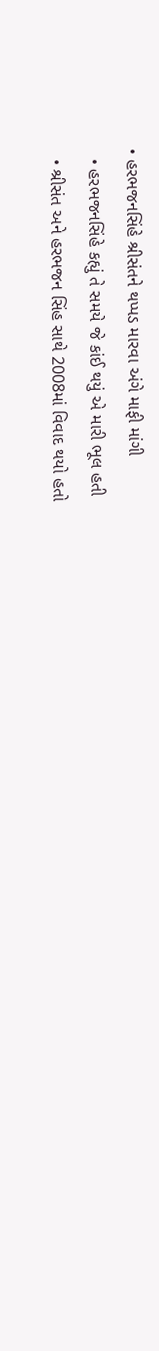• હરભજનસિંહે શ્રીસંતને થપ્પડ મારવા અંગે માફી માંગી
  • હરભજનસિંહે કહ્યું તે સમયે જે કાંઈ થયું એ મારી ભૂલ હતી
  • શ્રીસંત અને હરભજન સિંહ સાથે 2008માં વિવાદ થયો હતો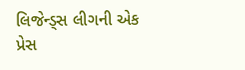લિજેન્ડ્સ લીગની એક પ્રેસ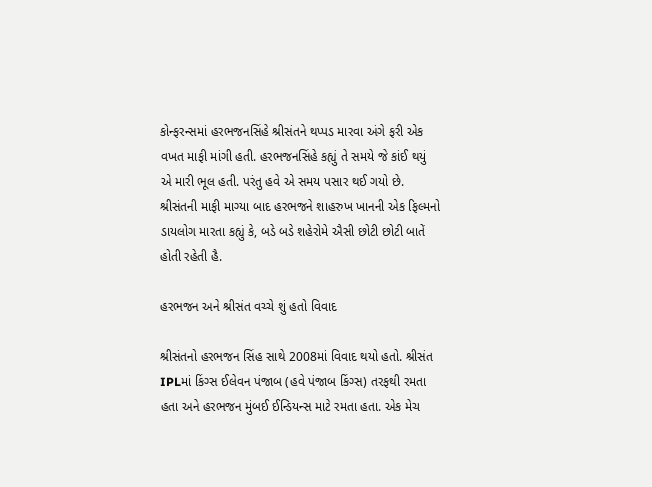કોન્ફરન્સમાં હરભજનસિંહે શ્રીસંતને થપ્પડ મારવા અંગે ફરી એક વખત માફી માંગી હતી. હરભજનસિંહે કહ્યું તે સમયે જે કાંઈ થયું એ મારી ભૂલ હતી. પરંતુ હવે એ સમય પસાર થઈ ગયો છે. શ્રીસંતની માફી માગ્યા બાદ હરભજને શાહરુખ ખાનની એક ફિલ્મનો ડાયલોગ મારતા કહ્યું કે, બડે બડે શહેરોમે ઐસી છોટી છોટી બાતેં હોતી રહેતી હૈ.

હરભજન અને શ્રીસંત વચ્ચે શું હતો વિવાદ

શ્રીસંતનો હરભજન સિંહ સાથે 2008માં વિવાદ થયો હતો. શ્રીસંત IPLમાં કિંગ્સ ઈલેવન પંજાબ (હવે પંજાબ કિંગ્સ) તરફથી રમતા હતા અને હરભજન મુંબઈ ઈન્ડિયન્સ માટે રમતા હતા. એક મેચ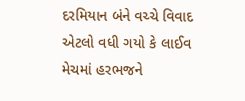દરમિયાન બંને વચ્ચે વિવાદ એટલો વધી ગયો કે લાઈવ મેચમાં હરભજને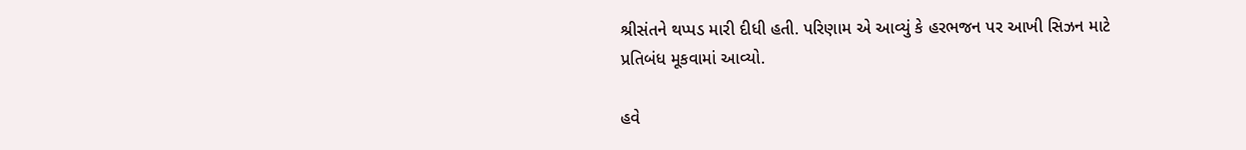શ્રીસંતને થપ્પડ મારી દીધી હતી. પરિણામ એ આવ્યું કે હરભજન પર આખી સિઝન માટે પ્રતિબંધ મૂકવામાં આવ્યો.

હવે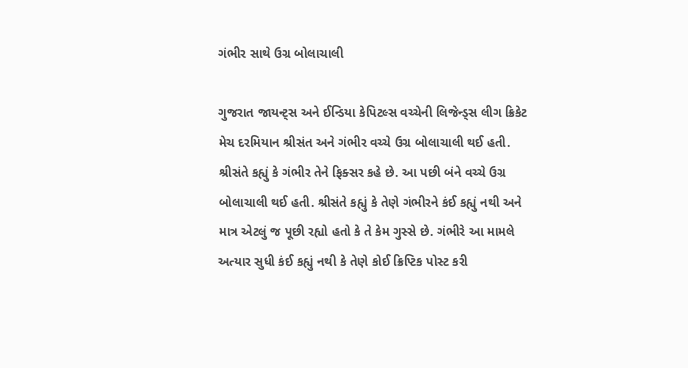ગંભીર સાથે ઉગ્ર બોલાચાલી

ગુજરાત જાયન્ટ્સ અને ઈન્ડિયા કેપિટલ્સ વચ્ચેની લિજેન્ડ્સ લીગ ક્રિકેટ મેચ દરમિયાન શ્રીસંત અને ગંભીર વચ્ચે ઉગ્ર બોલાચાલી થઈ હતી. શ્રીસંતે કહ્યું કે ગંભીર તેને ફિક્સર કહે છે. આ પછી બંને વચ્ચે ઉગ્ર બોલાચાલી થઈ હતી. શ્રીસંતે કહ્યું કે તેણે ગંભીરને કંઈ કહ્યું નથી અને માત્ર એટલું જ પૂછી રહ્યો હતો કે તે કેમ ગુસ્સે છે. ગંભીરે આ મામલે અત્યાર સુધી કંઈ કહ્યું નથી કે તેણે કોઈ ક્રિપ્ટિક પોસ્ટ કરી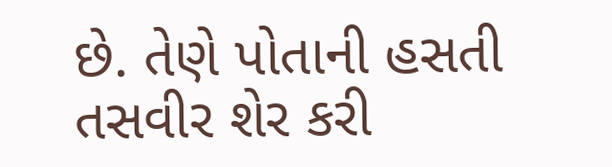છે. તેણે પોતાની હસતી તસવીર શેર કરી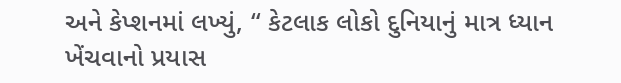અને કેપ્શનમાં લખ્યું, “ કેટલાક લોકો દુનિયાનું માત્ર ધ્યાન ખેંચવાનો પ્રયાસ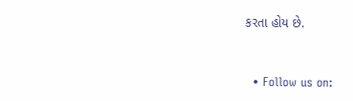કરતા હોય છે.


  • Follow us on: